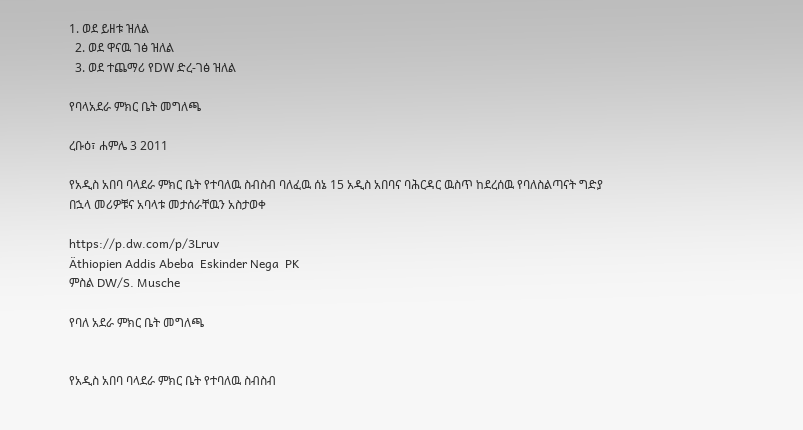1. ወደ ይዘቱ ዝለል
  2. ወደ ዋናዉ ገፅ ዝለል
  3. ወደ ተጨማሪ የDW ድረ-ገፅ ዝለል

የባላአደራ ምክር ቤት መግለጫ

ረቡዕ፣ ሐምሌ 3 2011

የአዲስ አበባ ባላደራ ምክር ቤት የተባለዉ ስብስብ ባለፈዉ ሰኔ 15 አዲስ አበባና ባሕርዳር ዉስጥ ከደረሰዉ የባለስልጣናት ግድያ በኋላ መሪዎቹና አባላቱ መታሰራቸዉን አስታወቀ

https://p.dw.com/p/3Lruv
Äthiopien Addis Abeba  Eskinder Nega  PK
ምስል DW/S. Musche

የባለ አደራ ምክር ቤት መግለጫ


የአዲስ አበባ ባላደራ ምክር ቤት የተባለዉ ስብስብ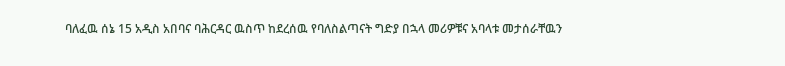ባለፈዉ ሰኔ 15 አዲስ አበባና ባሕርዳር ዉስጥ ከደረሰዉ የባለስልጣናት ግድያ በኋላ መሪዎቹና አባላቱ መታሰራቸዉን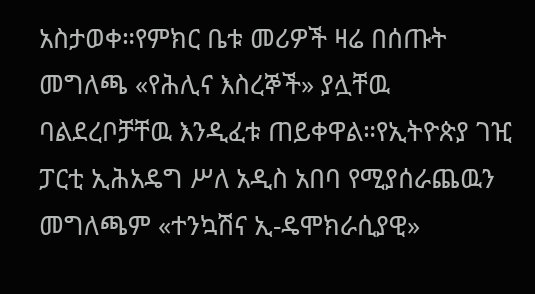አስታወቀ።የምክር ቤቱ መሪዎች ዛሬ በሰጡት መግለጫ «የሕሊና እስረኞች» ያሏቸዉ ባልደረቦቻቸዉ እንዲፈቱ ጠይቀዋል።የኢትዮጵያ ገዢ ፓርቲ ኢሕአዴግ ሥለ አዲስ አበባ የሚያሰራጨዉን መግለጫም «ተንኳሽና ኢ-ዴሞክራሲያዊ»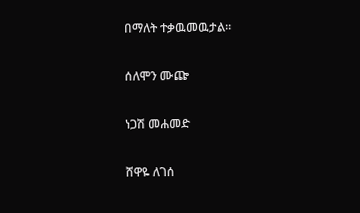በማለት ተቃዉመዉታል።

ሰለሞን ሙጬ

ነጋሽ መሐመድ

ሸዋዬ ለገሰ